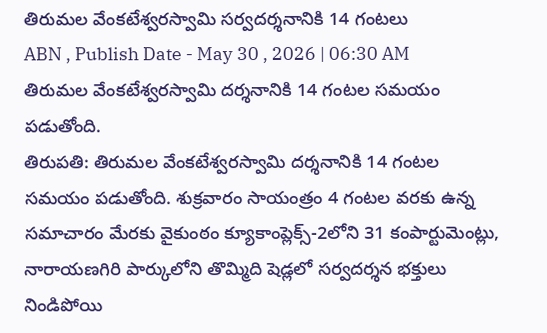తిరుమల వేంకటేశ్వరస్వామి సర్వదర్శనానికి 14 గంటలు
ABN , Publish Date - May 30 , 2026 | 06:30 AM
తిరుమల వేంకటేశ్వరస్వామి దర్శనానికి 14 గంటల సమయం పడుతోంది.
తిరుపతి: తిరుమల వేంకటేశ్వరస్వామి దర్శనానికి 14 గంటల సమయం పడుతోంది. శుక్రవారం సాయంత్రం 4 గంటల వరకు ఉన్న సమాచారం మేరకు వైకుంఠం క్యూకాంప్లెక్స్-2లోని 31 కంపార్టుమెంట్లు, నారాయణగిరి పార్కులోని తొమ్మిది షెడ్లలో సర్వదర్శన భక్తులు నిండిపోయి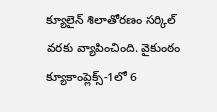క్యూలైన్ శిలాతోరణం సర్కిల్ వరకు వ్యాపించింది. వైకుంఠం క్యూకాంప్లెక్స్-1లో 6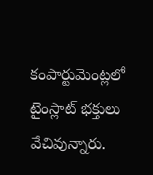కంపార్టుమెంట్లలో టైంస్లాట్ భక్తులు వేచివున్నారు.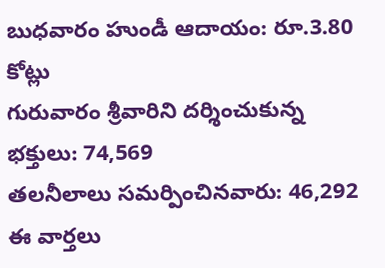బుధవారం హుండీ ఆదాయం: రూ.3.80 కోట్లు
గురువారం శ్రీవారిని దర్శించుకున్న భక్తులు: 74,569
తలనీలాలు సమర్పించినవారు: 46,292
ఈ వార్తలు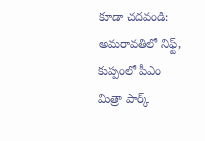కూడా చదవండి:
అమరావతిలో నిఫ్ట్, కుప్పంలో పీఎం మిత్రా పార్క్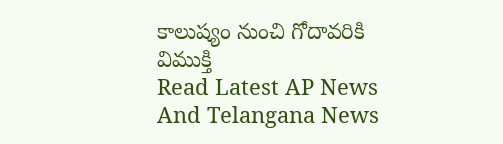కాలుష్యం నుంచి గోదావరికి విముక్తి
Read Latest AP News And Telangana News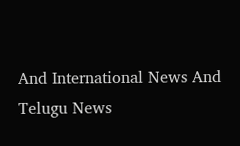And International News And Telugu News